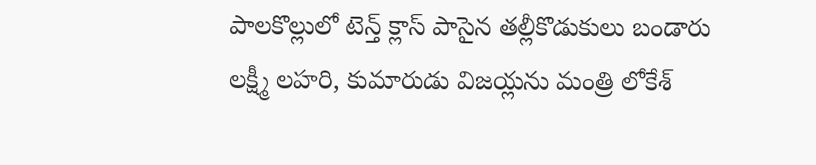పాలకొల్లులో టెన్త్ క్లాస్ పాసైన తల్లీకొడుకులు బండారు లక్ష్మీ లహరి, కుమారుడు విజయ్లను మంత్రి లోకేశ్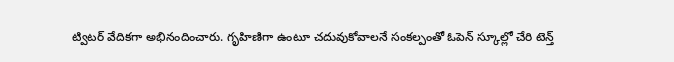ట్విటర్ వేదికగా అభినందించారు. గృహిణిగా ఉంటూ చదువుకోవాలనే సంకల్పంతో ఓపెన్ స్కూల్లో చేరి టెన్త్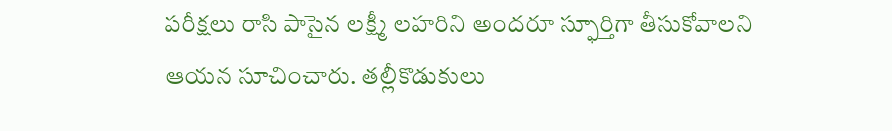పరీక్షలు రాసి పాసైన లక్ష్మీ లహరిని అందరూ స్ఫూర్తిగా తీసుకోవాలని ఆయన సూచించారు. తల్లీకొడుకులు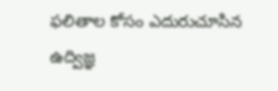ఫలితాల కోసం ఎదురుచూసిన ఉద్విజ్ఞ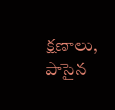క్షణాలు, పాసైన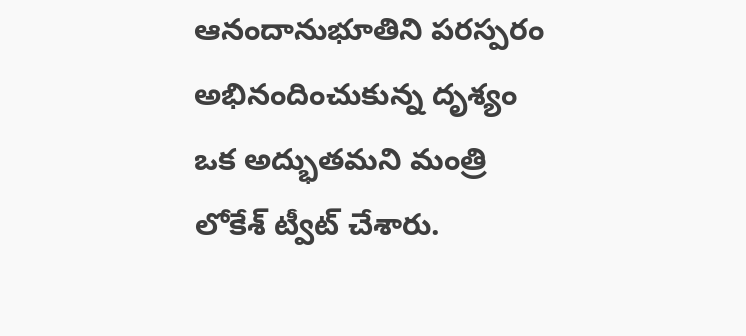ఆనందానుభూతిని పరస్పరం అభినందించుకున్న దృశ్యం ఒక అద్భుతమని మంత్రి లోకేశ్ ట్వీట్ చేశారు.